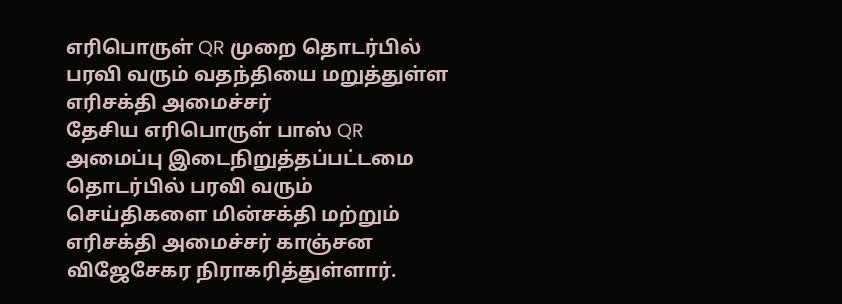எரிபொருள் QR முறை தொடர்பில் பரவி வரும் வதந்தியை மறுத்துள்ள எரிசக்தி அமைச்சர்
தேசிய எரிபொருள் பாஸ் QR அமைப்பு இடைநிறுத்தப்பட்டமை தொடர்பில் பரவி வரும் செய்திகளை மின்சக்தி மற்றும் எரிசக்தி அமைச்சர் காஞ்சன விஜேசேகர நிராகரித்துள்ளார்.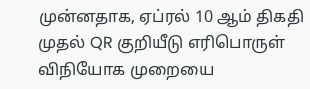முன்னதாக, ஏப்ரல் 10 ஆம் திகதி முதல் QR குறியீடு எரிபொருள் விநியோக முறையை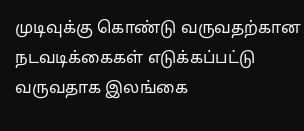முடிவுக்கு கொண்டு வருவதற்கான நடவடிக்கைகள் எடுக்கப்பட்டு வருவதாக இலங்கை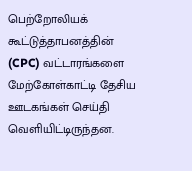பெற்றோலியக் கூட்டுத்தாபனத்தின் (CPC) வட்டாரங்களை மேற்கோள்காட்டி தேசிய ஊடகங்கள் செய்தி வெளியிட்டிருந்தன.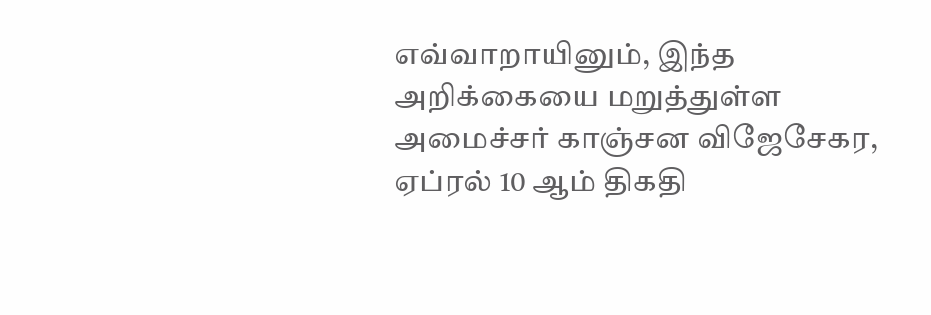எவ்வாறாயினும், இந்த அறிக்கையை மறுத்துள்ள அமைச்சர் காஞ்சன விஜேசேகர, ஏப்ரல் 10 ஆம் திகதி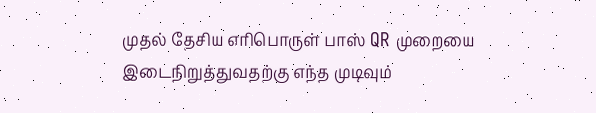முதல் தேசிய எரிபொருள் பாஸ் QR முறையை இடைநிறுத்துவதற்கு எந்த முடிவும்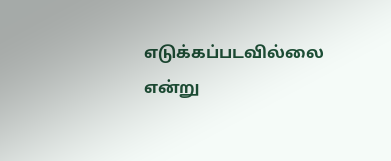எடுக்கப்படவில்லை என்று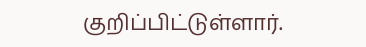குறிப்பிட்டுள்ளார்.